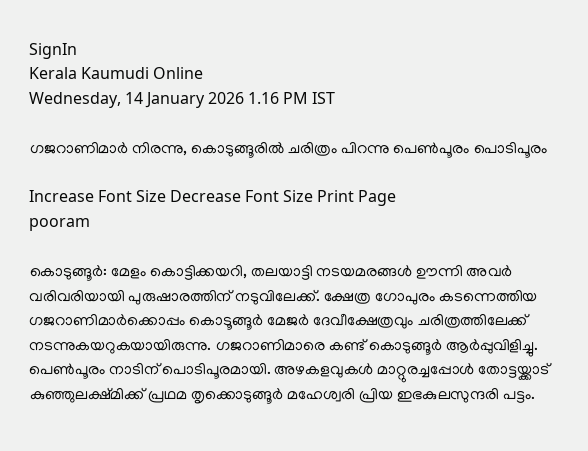SignIn
Kerala Kaumudi Online
Wednesday, 14 January 2026 1.16 PM IST

ഗജറാണിമാർ നിരന്നു, കൊടുങ്ങൂരിൽ ചരിത്രം പിറന്നു പെൺപൂരം പൊടിപൂരം

Increase Font Size Decrease Font Size Print Page
pooram

കൊടുങ്ങൂർ: മേളം കൊട്ടിക്കയറി, തലയാട്ടി നടയമരങ്ങൾ ഊന്നി അവർ വരിവരിയായി പുരുഷാരത്തിന് നടുവിലേക്ക്. ക്ഷേത്ര ഗോപുരം കടന്നെത്തിയ ഗജറാണിമാർക്കൊപ്പം കൊടൂങ്ങൂർ മേജർ ദേവീക്ഷേത്രവും ചരിത്രത്തിലേക്ക് നടന്നുകയറുകയായിരുന്നു. ഗജറാണിമാരെ കണ്ട് കൊടുങ്ങൂർ ആർപ്പുവിളിച്ചു. പെൺപൂരം നാടിന് പൊടിപൂരമായി. അഴകളവുകൾ മാറ്റുരച്ചപ്പോൾ തോട്ടയ്ക്കാട് കുഞ്ഞുലക്ഷ്മിക്ക് പ്രഥമ തൃക്കൊടുങ്ങൂർ മഹേശ്വരി പ്രിയ ഇഭകുലസുന്ദരി പട്ടം.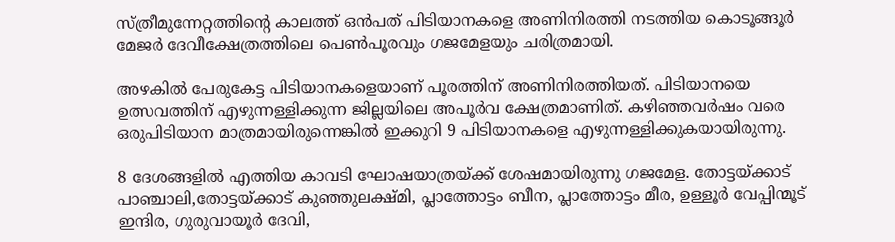സ്ത്രീമുന്നേറ്റത്തിന്റെ കാലത്ത് ഒൻപത് പിടിയാനകളെ അണിനിരത്തി നടത്തിയ കൊടൂങ്ങൂർ മേജർ ദേവീക്ഷേത്രത്തിലെ പെൺപൂരവും ഗജമേളയും ചരിത്രമായി.

അഴകിൽ പേരുകേട്ട പിടിയാനകളെയാണ് പൂരത്തിന് അണിനിരത്തിയത്. പിടിയാനയെ ഉത്സവത്തിന് എഴുന്നള്ളിക്കുന്ന ജില്ലയിലെ അപൂർവ ക്ഷേത്രമാണിത്. കഴിഞ്ഞവർഷം വരെ ഒരുപിടിയാന മാത്രമായിരുന്നെങ്കിൽ ഇക്കുറി 9 പിടിയാനകളെ എഴുന്നള്ളിക്കുകയായിരുന്നു.

8 ദേശങ്ങളിൽ എത്തിയ കാവടി ഘോഷയാത്രയ്ക്ക് ശേഷമായിരുന്നു ഗജമേള. തോട്ടയ്ക്കാട് പാഞ്ചാലി,തോട്ടയ്ക്കാട് കുഞ്ഞുലക്ഷ്മി, പ്ലാത്തോട്ടം ബീന, പ്ലാത്തോട്ടം മീര, ഉള്ളൂർ വേപ്പിന്മൂട് ഇന്ദിര, ഗുരുവായൂർ ദേവി,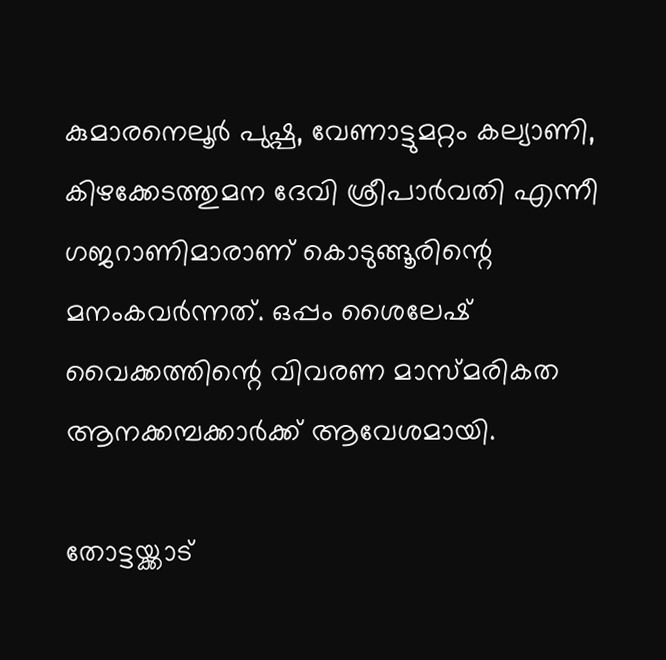കുമാരനെലൂർ പുഷ്പ, വേണാട്ടുമറ്റം കല്യാണി, കിഴക്കേടത്തുമന ദേവി ശ്രീപാർവതി എന്നീ ഗജറാണിമാരാണ് കൊടുങ്ങൂരിന്റെ മനംകവർന്നത്. ഒപ്പം ശൈലേഷ് വൈക്കത്തിന്റെ വിവരണ മാസ്മരികത ആനക്കമ്പക്കാർക്ക് ആവേശമായി.

തോട്ടയ്ക്കാട്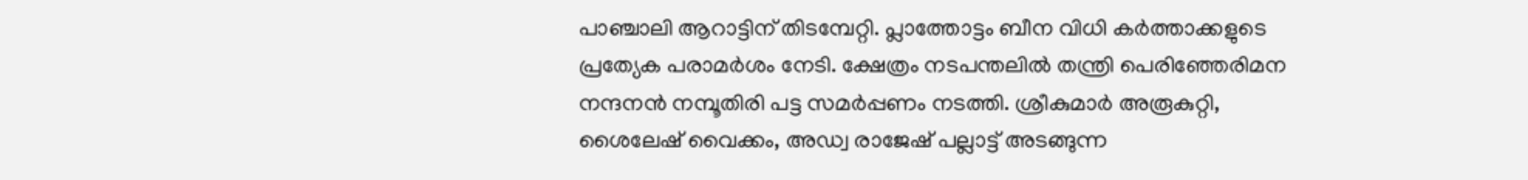പാഞ്ചാലി ആറാട്ടിന് തിടമ്പേറ്റി. പ്ലാത്തോട്ടം ബീന വിധി കർത്താക്കളുടെ പ്രത്യേക പരാമർശം നേടി. ക്ഷേത്രം നടപന്തലിൽ തന്ത്രി പെരിഞ്ഞേരിമന നന്ദനൻ നമ്പൂതിരി പട്ട സമർപ്പണം നടത്തി. ശ്രീകുമാർ അരൂകുറ്റി, ശൈലേഷ് വൈക്കം, അഡ്വ രാജേഷ് പല്ലാട്ട് അടങ്ങുന്ന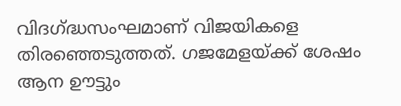വിദഗ്ദ്ധസംഘമാണ് വിജയികളെ തിരഞ്ഞെടുത്തത്. ഗജമേളയ്ക്ക് ശേഷം ആന ഊട്ടും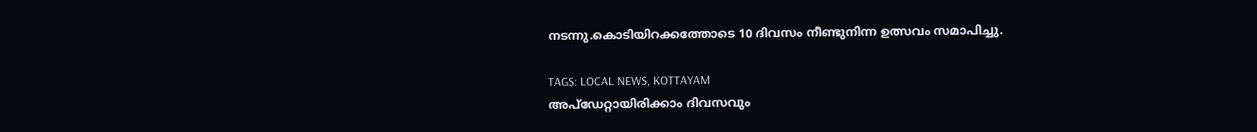നടന്നു.കൊടിയിറക്കത്തോടെ 10 ദിവസം നീണ്ടുനിന്ന ഉത്സവം സമാപിച്ചു.

TAGS: LOCAL NEWS, KOTTAYAM
അപ്ഡേറ്റായിരിക്കാം ദിവസവും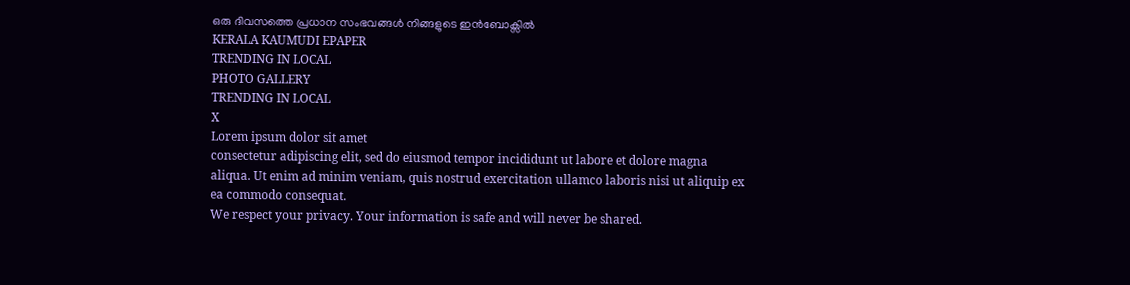ഒരു ദിവസത്തെ പ്രധാന സംഭവങ്ങൾ നിങ്ങളുടെ ഇൻബോക്സിൽ
KERALA KAUMUDI EPAPER
TRENDING IN LOCAL
PHOTO GALLERY
TRENDING IN LOCAL
X
Lorem ipsum dolor sit amet
consectetur adipiscing elit, sed do eiusmod tempor incididunt ut labore et dolore magna aliqua. Ut enim ad minim veniam, quis nostrud exercitation ullamco laboris nisi ut aliquip ex ea commodo consequat.
We respect your privacy. Your information is safe and will never be shared.